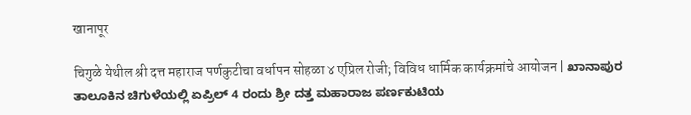खानापूर

चिगुळे येथील श्री दत्त महाराज पर्णकुटीचा वर्धापन सोहळा ४ एप्रिल रोजी; विविध धार्मिक कार्यक्रमांचे आयोजन | ಖಾನಾಪುರ ತಾಲೂಕಿನ ಚಿಗುಳೆಯಲ್ಲಿ ಏಪ್ರಿಲ್ 4 ರಂದು ಶ್ರೀ ದತ್ತ ಮಹಾರಾಜ ಪರ್ಣಕುಟಿಯ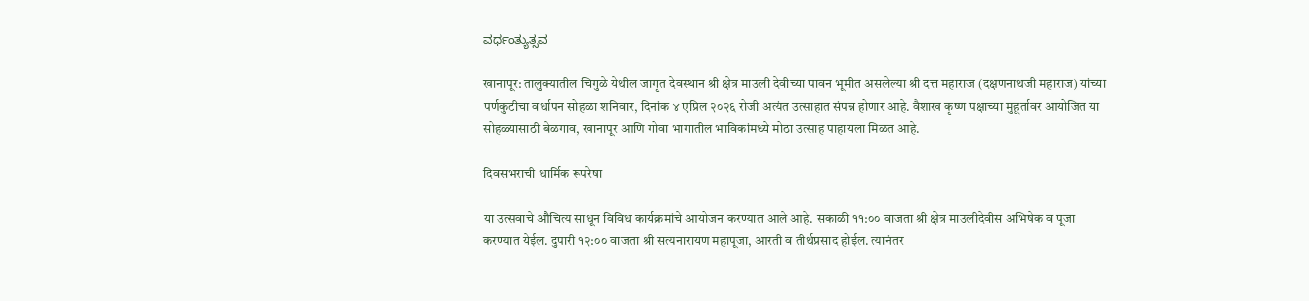ವರ್ಧಂತ್ಯುತ್ಸವ

खानापूर: तालुक्यातील चिगुळे येथील जागृत देवस्थान श्री क्षेत्र माउली देवीच्या पावन भूमीत असलेल्या श्री दत्त महाराज (दक्षणनाथजी महाराज) यांच्या पर्णकुटीचा वर्धापन सोहळा शनिवार, दिनांक ४ एप्रिल २०२६ रोजी अत्यंत उत्साहात संपन्न होणार आहे. वैशाख कृष्ण पक्षाच्या मुहूर्तावर आयोजित या सोहळ्यासाठी बेळगाव, खानापूर आणि गोवा भागातील भाविकांमध्ये मोठा उत्साह पाहायला मिळत आहे.

दिवसभराची धार्मिक रूपरेषा

या उत्सवाचे औचित्य साधून विविध कार्यक्रमांचे आयोजन करण्यात आले आहे. सकाळी ११:०० वाजता श्री क्षेत्र माउलीदेवीस अभिषेक व पूजा करण्यात येईल. दुपारी १२:०० वाजता श्री सत्यनारायण महापूजा, आरती व तीर्थप्रसाद होईल. त्यानंतर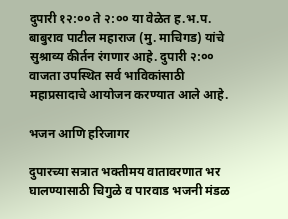दुपारी १२:०० ते २:०० या वेळेत ह.भ.प. बाबुराव पाटील महाराज (मु. माचिगड) यांचे सुश्राव्य कीर्तन रंगणार आहे. दुपारी २:०० वाजता उपस्थित सर्व भाविकांसाठी महाप्रसादाचे आयोजन करण्यात आले आहे.

भजन आणि हरिजागर

दुपारच्या सत्रात भक्तीमय वातावरणात भर घालण्यासाठी चिगुळे व पारवाड भजनी मंडळ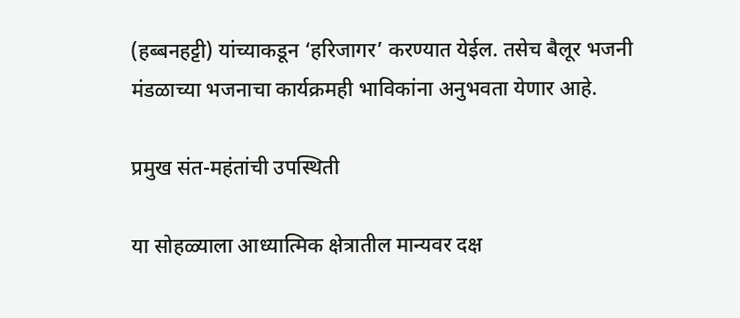(हब्बनहट्टी) यांच्याकडून ‘हरिजागर’ करण्यात येईल. तसेच बैलूर भजनी मंडळाच्या भजनाचा कार्यक्रमही भाविकांना अनुभवता येणार आहे.

प्रमुख संत-महंतांची उपस्थिती

या सोहळ्याला आध्यात्मिक क्षेत्रातील मान्यवर दक्ष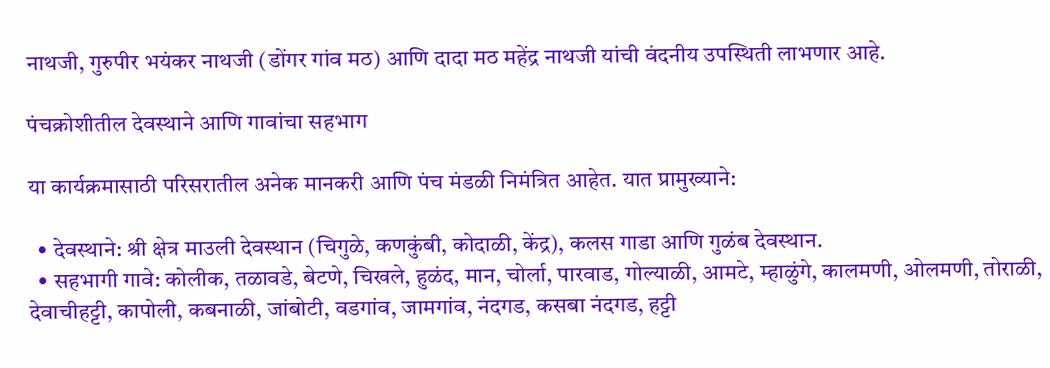नाथजी, गुरुपीर भयंकर नाथजी (डोंगर गांव मठ) आणि दादा मठ महेंद्र नाथजी यांची वंदनीय उपस्थिती लाभणार आहे.

पंचक्रोशीतील देवस्थाने आणि गावांचा सहभाग

या कार्यक्रमासाठी परिसरातील अनेक मानकरी आणि पंच मंडळी निमंत्रित आहेत. यात प्रामुख्याने:

  • देवस्थाने: श्री क्षेत्र माउली देवस्थान (चिगुळे, कणकुंबी, कोदाळी, केंद्र), कलस गाडा आणि गुळंब देवस्थान.
  • सहभागी गावे: कोलीक, तळावडे, बेटणे, चिखले, हुळंद, मान, चोर्ला, पारवाड, गोल्याळी, आमटे, म्हाळुंगे, कालमणी, ओलमणी, तोराळी, देवाचीहट्टी, कापोली, कबनाळी, जांबोटी, वडगांव, जामगांव, नंदगड, कसबा नंदगड, हट्टी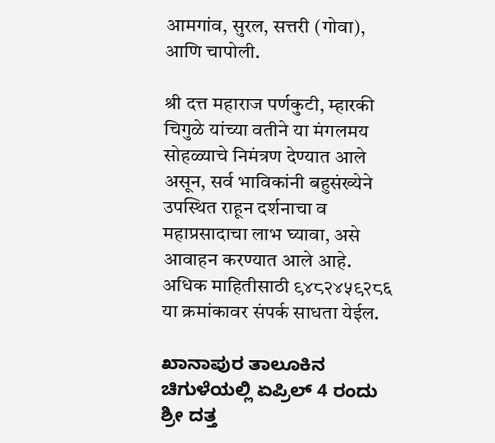आमगांव, सुरल, सत्तरी (गोवा), आणि चापोली.

श्री दत्त महाराज पर्णकुटी, म्हारकी चिगुळे यांच्या वतीने या मंगलमय सोहळ्याचे निमंत्रण देण्यात आले असून, सर्व भाविकांनी बहुसंख्येने उपस्थित राहून दर्शनाचा व महाप्रसादाचा लाभ घ्यावा, असे आवाहन करण्यात आले आहे. अधिक माहितीसाठी ९४८२४५९२८६ या क्रमांकावर संपर्क साधता येईल.

ಖಾನಾಪುರ ತಾಲೂಕಿನ ಚಿಗುಳೆಯಲ್ಲಿ ಏಪ್ರಿಲ್ 4 ರಂದು ಶ್ರೀ ದತ್ತ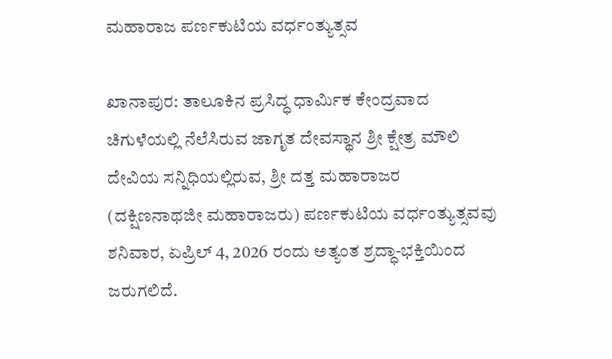ಮಹಾರಾಜ ಪರ್ಣಕುಟಿಯ ವರ್ಧಂತ್ಯುತ್ಸವ

ಖಾನಾಪುರ: ತಾಲೂಕಿನ ಪ್ರಸಿದ್ಧ ಧಾರ್ಮಿಕ ಕೇಂದ್ರವಾದ ಚಿಗುಳೆಯಲ್ಲಿ ನೆಲೆಸಿರುವ ಜಾಗೃತ ದೇವಸ್ಥಾನ ಶ್ರೀ ಕ್ಷೇತ್ರ ಮೌಲಿ ದೇವಿಯ ಸನ್ನಿಧಿಯಲ್ಲಿರುವ, ಶ್ರೀ ದತ್ತ ಮಹಾರಾಜರ (ದಕ್ಷಿಣನಾಥಜೀ ಮಹಾರಾಜರು) ಪರ್ಣಕುಟಿಯ ವರ್ಧಂತ್ಯುತ್ಸವವು ಶನಿವಾರ, ಏಪ್ರಿಲ್ 4, 2026 ರಂದು ಅತ್ಯಂತ ಶ್ರದ್ಧಾ-ಭಕ್ತಿಯಿಂದ ಜರುಗಲಿದೆ.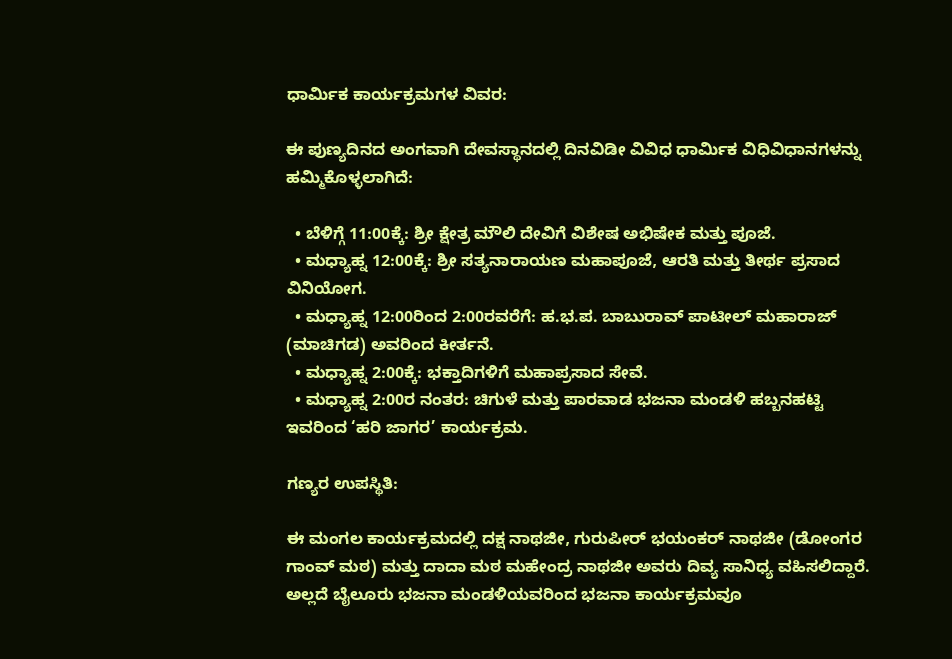ಧಾರ್ಮಿಕ ಕಾರ್ಯಕ್ರಮಗಳ ವಿವರ:

ಈ ಪುಣ್ಯದಿನದ ಅಂಗವಾಗಿ ದೇವಸ್ಥಾನದಲ್ಲಿ ದಿನವಿಡೀ ವಿವಿಧ ಧಾರ್ಮಿಕ ವಿಧಿವಿಧಾನಗಳನ್ನು ಹಮ್ಮಿಕೊಳ್ಳಲಾಗಿದೆ:

  • ಬೆಳಿಗ್ಗೆ 11:00ಕ್ಕೆ: ಶ್ರೀ ಕ್ಷೇತ್ರ ಮೌಲಿ ದೇವಿಗೆ ವಿಶೇಷ ಅಭಿಷೇಕ ಮತ್ತು ಪೂಜೆ.
  • ಮಧ್ಯಾಹ್ನ 12:00ಕ್ಕೆ: ಶ್ರೀ ಸತ್ಯನಾರಾಯಣ ಮಹಾಪೂಜೆ, ಆರತಿ ಮತ್ತು ತೀರ್ಥ ಪ್ರಸಾದ ವಿನಿಯೋಗ.
  • ಮಧ್ಯಾಹ್ನ 12:00ರಿಂದ 2:00ರವರೆಗೆ: ಹ.ಭ.ಪ. ಬಾಬುರಾವ್ ಪಾಟೀಲ್ ಮಹಾರಾಜ್ (ಮಾಚಿಗಡ) ಅವರಿಂದ ಕೀರ್ತನೆ.
  • ಮಧ್ಯಾಹ್ನ 2:00ಕ್ಕೆ: ಭಕ್ತಾದಿಗಳಿಗೆ ಮಹಾಪ್ರಸಾದ ಸೇವೆ.
  • ಮಧ್ಯಾಹ್ನ 2:00ರ ನಂತರ: ಚಿಗುಳೆ ಮತ್ತು ಪಾರವಾಡ ಭಜನಾ ಮಂಡಳಿ ಹಬ್ಬನಹಟ್ಟಿ ಇವರಿಂದ ‘ಹರಿ ಜಾಗರ’ ಕಾರ್ಯಕ್ರಮ.

ಗಣ್ಯರ ಉಪಸ್ಥಿತಿ:

ಈ ಮಂಗಲ ಕಾರ್ಯಕ್ರಮದಲ್ಲಿ ದಕ್ಷ ನಾಥಜೀ, ಗುರುಪೀರ್ ಭಯಂಕರ್ ನಾಥಜೀ (ಡೋಂಗರ ಗಾಂವ್ ಮಠ) ಮತ್ತು ದಾದಾ ಮಠ ಮಹೇಂದ್ರ ನಾಥಜೀ ಅವರು ದಿವ್ಯ ಸಾನಿಧ್ಯ ವಹಿಸಲಿದ್ದಾರೆ. ಅಲ್ಲದೆ ಬೈಲೂರು ಭಜನಾ ಮಂಡಳಿಯವರಿಂದ ಭಜನಾ ಕಾರ್ಯಕ್ರಮವೂ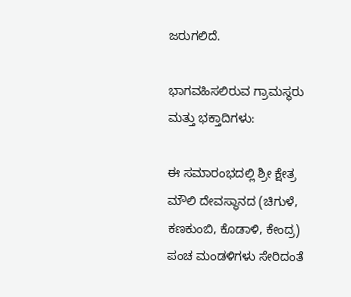ಜರುಗಲಿದೆ.

ಭಾಗವಹಿಸಲಿರುವ ಗ್ರಾಮಸ್ಥರು ಮತ್ತು ಭಕ್ತಾದಿಗಳು:

ಈ ಸಮಾರಂಭದಲ್ಲಿ ಶ್ರೀ ಕ್ಷೇತ್ರ ಮೌಲಿ ದೇವಸ್ಥಾನದ (ಚಿಗುಳೆ, ಕಣಕುಂಬಿ, ಕೊಡಾಳಿ, ಕೇಂದ್ರ) ಪಂಚ ಮಂಡಳಿಗಳು ಸೇರಿದಂತೆ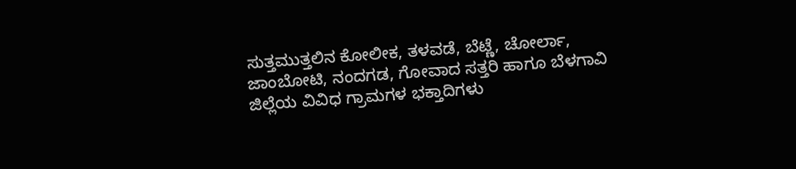ಸುತ್ತಮುತ್ತಲಿನ ಕೋಲೀಕ, ತಳವಡೆ, ಬೆಟ್ಣೆ, ಚೋರ್ಲಾ, ಜಾಂಬೋಟಿ, ನಂದಗಡ, ಗೋವಾದ ಸತ್ತರಿ ಹಾಗೂ ಬೆಳಗಾವಿ ಜಿಲ್ಲೆಯ ವಿವಿಧ ಗ್ರಾಮಗಳ ಭಕ್ತಾದಿಗಳು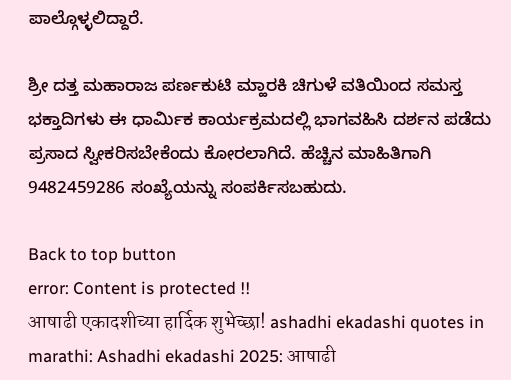ಪಾಲ್ಗೊಳ್ಳಲಿದ್ದಾರೆ.

ಶ್ರೀ ದತ್ತ ಮಹಾರಾಜ ಪರ್ಣಕುಟಿ ಮ್ಹಾರಕಿ ಚಿಗುಳೆ ವತಿಯಿಂದ ಸಮಸ್ತ ಭಕ್ತಾದಿಗಳು ಈ ಧಾರ್ಮಿಕ ಕಾರ್ಯಕ್ರಮದಲ್ಲಿ ಭಾಗವಹಿಸಿ ದರ್ಶನ ಪಡೆದು ಪ್ರಸಾದ ಸ್ವೀಕರಿಸಬೇಕೆಂದು ಕೋರಲಾಗಿದೆ. ಹೆಚ್ಚಿನ ಮಾಹಿತಿಗಾಗಿ 9482459286 ಸಂಖ್ಯೆಯನ್ನು ಸಂಪರ್ಕಿಸಬಹುದು.

Back to top button
error: Content is protected !!
आषाढी एकादशीच्या हार्दिक शुभेच्छा! ashadhi ekadashi quotes in marathi: Ashadhi ekadashi 2025: आषाढी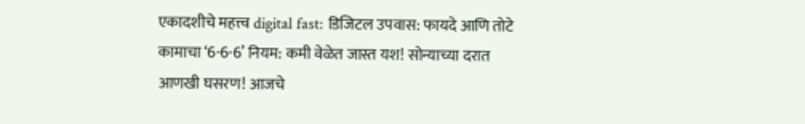एकादशीचे महत्त्व digital fast: डिजिटल उपवास: फायदे आणि तोटे कामाचा ‘6-6-6’ नियम: कमी वेळेत जास्त यश! सोन्याच्या दरात आणखी घसरण! आजचे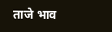ताजे भाव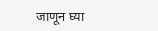जाणून घ्या